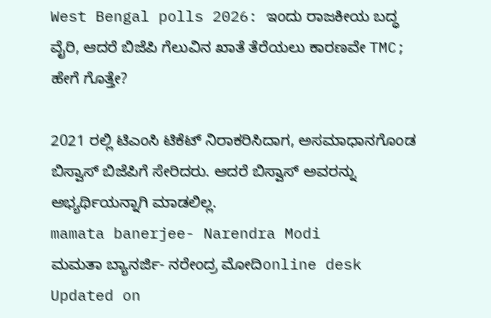West Bengal polls 2026: ಇಂದು ರಾಜಕೀಯ ಬದ್ಧ ವೈರಿ, ಆದರೆ ಬಿಜೆಪಿ ಗೆಲುವಿನ ಖಾತೆ ತೆರೆಯಲು ಕಾರಣವೇ TMC; ಹೇಗೆ ಗೊತ್ತೇ?

2021 ರಲ್ಲಿ ಟಿಎಂಸಿ ಟಿಕೆಟ್ ನಿರಾಕರಿಸಿದಾಗ, ಅಸಮಾಧಾನಗೊಂಡ ಬಿಸ್ವಾಸ್ ಬಿಜೆಪಿಗೆ ಸೇರಿದರು. ಆದರೆ ಬಿಸ್ವಾಸ್ ಅವರನ್ನು ಅಭ್ಯರ್ಥಿಯನ್ನಾಗಿ ಮಾಡಲಿಲ್ಲ.
mamata banerjee- Narendra Modi
ಮಮತಾ ಬ್ಯಾನರ್ಜಿ- ನರೇಂದ್ರ ಮೋದಿonline desk
Updated on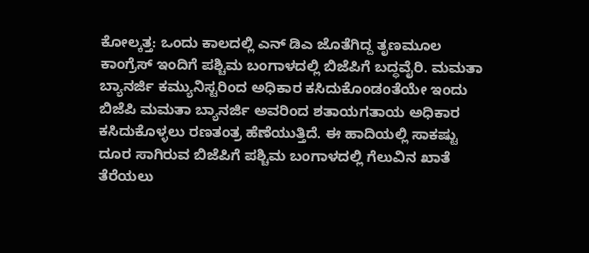ಕೋಲ್ಕತ್ತ: ಒಂದು ಕಾಲದಲ್ಲಿ ಎನ್ ಡಿಎ ಜೊತೆಗಿದ್ದ ತೃಣಮೂಲ ಕಾಂಗ್ರೆಸ್ ಇಂದಿಗೆ ಪಶ್ಚಿಮ ಬಂಗಾಳದಲ್ಲಿ ಬಿಜೆಪಿಗೆ ಬದ್ಧವೈರಿ. ಮಮತಾ ಬ್ಯಾನರ್ಜಿ ಕಮ್ಯುನಿಸ್ಟರಿಂದ ಅಧಿಕಾರ ಕಸಿದುಕೊಂಡಂತೆಯೇ ಇಂದು ಬಿಜೆಪಿ ಮಮತಾ ಬ್ಯಾನರ್ಜಿ ಅವರಿಂದ ಶತಾಯಗತಾಯ ಅಧಿಕಾರ ಕಸಿದುಕೊಳ್ಳಲು ರಣತಂತ್ರ ಹೆಣೆಯುತ್ತಿದೆ. ಈ ಹಾದಿಯಲ್ಲಿ ಸಾಕಷ್ಟು ದೂರ ಸಾಗಿರುವ ಬಿಜೆಪಿಗೆ ಪಶ್ಚಿಮ ಬಂಗಾಳದಲ್ಲಿ ಗೆಲುವಿನ ಖಾತೆ ತೆರೆಯಲು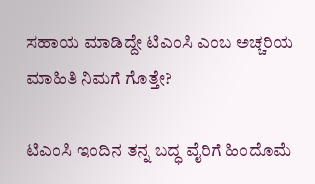ಸಹಾಯ ಮಾಡಿದ್ದೇ ಟಿಎಂಸಿ ಎಂಬ ಅಚ್ಚರಿಯ ಮಾಹಿತಿ ನಿಮಗೆ ಗೊತ್ತೇ?

ಟಿಎಂಸಿ ಇಂದಿನ ತನ್ನ ಬದ್ಧ ವೈರಿಗೆ ಹಿಂದೊಮೆ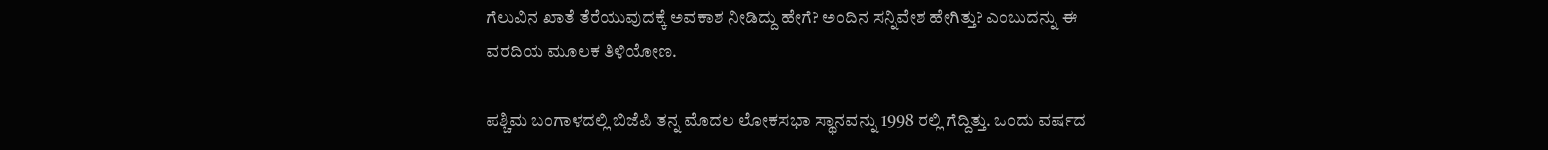ಗೆಲುವಿನ ಖಾತೆ ತೆರೆಯುವುದಕ್ಕೆ ಅವಕಾಶ ನೀಡಿದ್ದು ಹೇಗೆ? ಅಂದಿನ ಸನ್ನಿವೇಶ ಹೇಗಿತ್ತು? ಎಂಬುದನ್ನು ಈ ವರದಿಯ ಮೂಲಕ ತಿಳಿಯೋಣ.

ಪಶ್ಚಿಮ ಬಂಗಾಳದಲ್ಲಿ ಬಿಜೆಪಿ ತನ್ನ ಮೊದಲ ಲೋಕಸಭಾ ಸ್ಥಾನವನ್ನು 1998 ರಲ್ಲಿ ಗೆದ್ದಿತ್ತು. ಒಂದು ವರ್ಷದ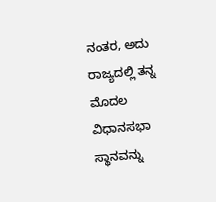ನಂತರ, ಅದು ರಾಜ್ಯದಲ್ಲಿ ತನ್ನ ಮೊದಲ ವಿಧಾನಸಭಾ ಸ್ಥಾನವನ್ನು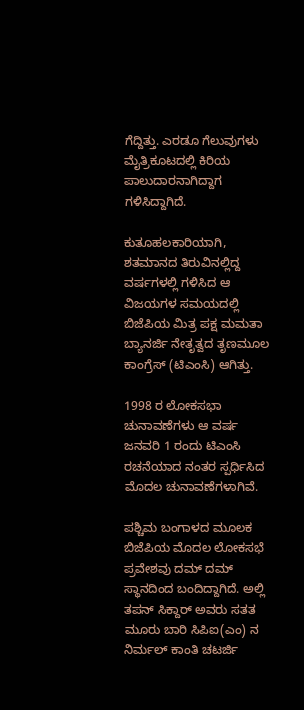ಗೆದ್ದಿತ್ತು. ಎರಡೂ ಗೆಲುವುಗಳು ಮೈತ್ರಿಕೂಟದಲ್ಲಿ ಕಿರಿಯ ಪಾಲುದಾರನಾಗಿದ್ದಾಗ ಗಳಿಸಿದ್ದಾಗಿದೆ.

ಕುತೂಹಲಕಾರಿಯಾಗಿ, ಶತಮಾನದ ತಿರುವಿನಲ್ಲಿದ್ದ ವರ್ಷಗಳಲ್ಲಿ ಗಳಿಸಿದ ಆ ವಿಜಯಗಳ ಸಮಯದಲ್ಲಿ ಬಿಜೆಪಿಯ ಮಿತ್ರ ಪಕ್ಷ ಮಮತಾ ಬ್ಯಾನರ್ಜಿ ನೇತೃತ್ವದ ತೃಣಮೂಲ ಕಾಂಗ್ರೆಸ್ (ಟಿಎಂಸಿ) ಆಗಿತ್ತು.

1998 ರ ಲೋಕಸಭಾ ಚುನಾವಣೆಗಳು ಆ ವರ್ಷ ಜನವರಿ 1 ರಂದು ಟಿಎಂಸಿ ರಚನೆಯಾದ ನಂತರ ಸ್ಪರ್ಧಿಸಿದ ಮೊದಲ ಚುನಾವಣೆಗಳಾಗಿವೆ.

ಪಶ್ಚಿಮ ಬಂಗಾಳದ ಮೂಲಕ ಬಿಜೆಪಿಯ ಮೊದಲ ಲೋಕಸಭೆ ಪ್ರವೇಶವು ದಮ್ ದಮ್ ಸ್ಥಾನದಿಂದ ಬಂದಿದ್ದಾಗಿದೆ. ಅಲ್ಲಿ ತಪನ್ ಸಿಕ್ದಾರ್ ಅವರು ಸತತ ಮೂರು ಬಾರಿ ಸಿಪಿಐ(ಎಂ) ನ ನಿರ್ಮಲ್ ಕಾಂತಿ ಚಟರ್ಜಿ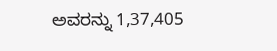ಅವರನ್ನು 1,37,405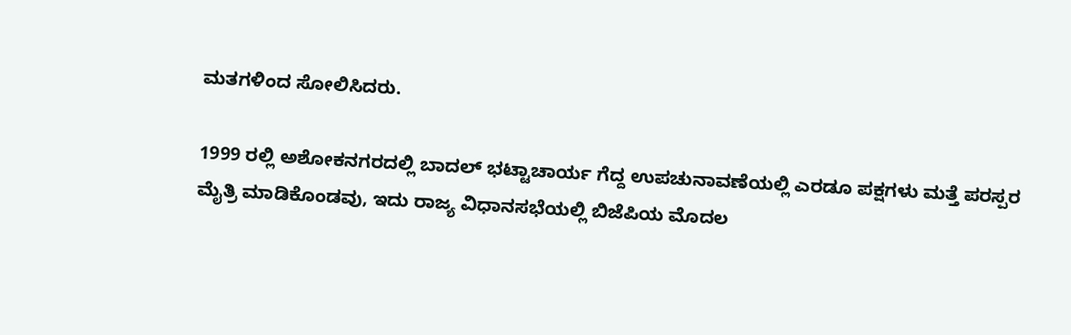ಮತಗಳಿಂದ ಸೋಲಿಸಿದರು.

1999 ರಲ್ಲಿ ಅಶೋಕನಗರದಲ್ಲಿ ಬಾದಲ್ ಭಟ್ಟಾಚಾರ್ಯ ಗೆದ್ದ ಉಪಚುನಾವಣೆಯಲ್ಲಿ ಎರಡೂ ಪಕ್ಷಗಳು ಮತ್ತೆ ಪರಸ್ಪರ ಮೈತ್ರಿ ಮಾಡಿಕೊಂಡವು, ಇದು ರಾಜ್ಯ ವಿಧಾನಸಭೆಯಲ್ಲಿ ಬಿಜೆಪಿಯ ಮೊದಲ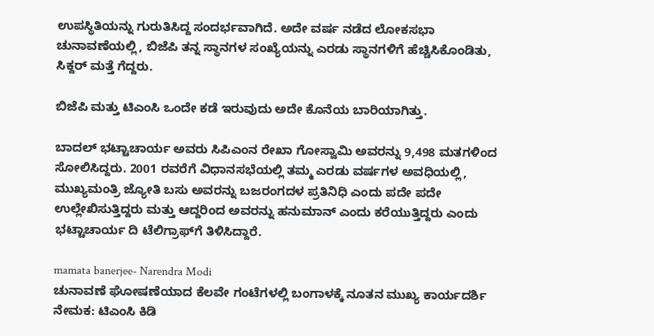ಉಪಸ್ಥಿತಿಯನ್ನು ಗುರುತಿಸಿದ್ದ ಸಂದರ್ಭವಾಗಿದೆ. ಅದೇ ವರ್ಷ ನಡೆದ ಲೋಕಸಭಾ ಚುನಾವಣೆಯಲ್ಲಿ, ಬಿಜೆಪಿ ತನ್ನ ಸ್ಥಾನಗಳ ಸಂಖ್ಯೆಯನ್ನು ಎರಡು ಸ್ಥಾನಗಳಿಗೆ ಹೆಚ್ಚಿಸಿಕೊಂಡಿತು, ಸಿಕ್ದರ್ ಮತ್ತೆ ಗೆದ್ದರು.

ಬಿಜೆಪಿ ಮತ್ತು ಟಿಎಂಸಿ ಒಂದೇ ಕಡೆ ಇರುವುದು ಅದೇ ಕೊನೆಯ ಬಾರಿಯಾಗಿತ್ತು.

ಬಾದಲ್ ಭಟ್ಟಾಚಾರ್ಯ ಅವರು ಸಿಪಿಎಂನ ರೇಖಾ ಗೋಸ್ವಾಮಿ ಅವರನ್ನು 9,498 ಮತಗಳಿಂದ ಸೋಲಿಸಿದ್ದರು. 2001 ರವರೆಗೆ ವಿಧಾನಸಭೆಯಲ್ಲಿ ತಮ್ಮ ಎರಡು ವರ್ಷಗಳ ಅವಧಿಯಲ್ಲಿ, ಮುಖ್ಯಮಂತ್ರಿ ಜ್ಯೋತಿ ಬಸು ಅವರನ್ನು ಬಜರಂಗದಳ ಪ್ರತಿನಿಧಿ ಎಂದು ಪದೇ ಪದೇ ಉಲ್ಲೇಖಿಸುತ್ತಿದ್ದರು ಮತ್ತು ಆದ್ದರಿಂದ ಅವರನ್ನು ಹನುಮಾನ್ ಎಂದು ಕರೆಯುತ್ತಿದ್ದರು ಎಂದು ಭಟ್ಟಾಚಾರ್ಯ ದಿ ಟೆಲಿಗ್ರಾಫ್‌ಗೆ ತಿಳಿಸಿದ್ದಾರೆ.

mamata banerjee- Narendra Modi
ಚುನಾವಣೆ ಘೋಷಣೆಯಾದ ಕೆಲವೇ ಗಂಟೆಗಳಲ್ಲಿ ಬಂಗಾಳಕ್ಕೆ ನೂತನ ಮುಖ್ಯ ಕಾರ್ಯದರ್ಶಿ ನೇಮಕ: ಟಿಎಂಸಿ ಕಿಡಿ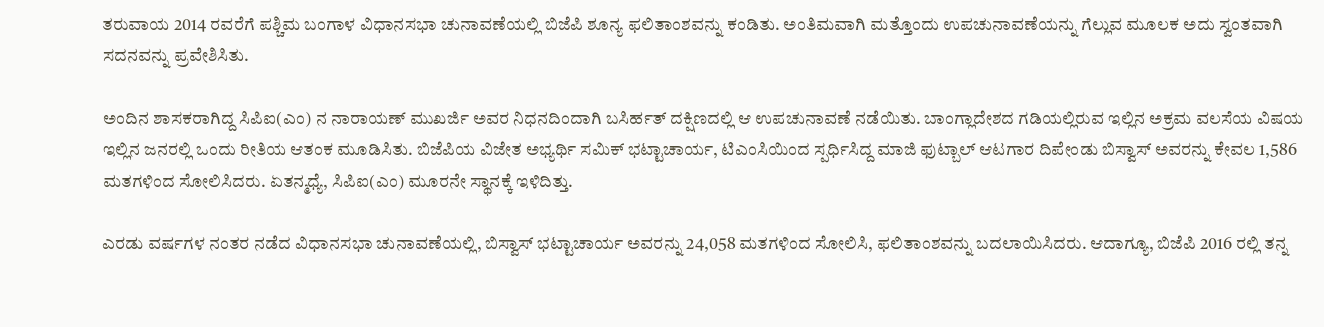ತರುವಾಯ 2014 ರವರೆಗೆ ಪಶ್ಚಿಮ ಬಂಗಾಳ ವಿಧಾನಸಭಾ ಚುನಾವಣೆಯಲ್ಲಿ ಬಿಜೆಪಿ ಶೂನ್ಯ ಫಲಿತಾಂಶವನ್ನು ಕಂಡಿತು. ಅಂತಿಮವಾಗಿ ಮತ್ತೊಂದು ಉಪಚುನಾವಣೆಯನ್ನು ಗೆಲ್ಲುವ ಮೂಲಕ ಅದು ಸ್ವಂತವಾಗಿ ಸದನವನ್ನು ಪ್ರವೇಶಿಸಿತು.

ಅಂದಿನ ಶಾಸಕರಾಗಿದ್ದ ಸಿಪಿಐ(ಎಂ) ನ ನಾರಾಯಣ್ ಮುಖರ್ಜಿ ಅವರ ನಿಧನದಿಂದಾಗಿ ಬಸಿರ್ಹತ್ ದಕ್ಷಿಣದಲ್ಲಿ ಆ ಉಪಚುನಾವಣೆ ನಡೆಯಿತು. ಬಾಂಗ್ಲಾದೇಶದ ಗಡಿಯಲ್ಲಿರುವ ಇಲ್ಲಿನ ಅಕ್ರಮ ವಲಸೆಯ ವಿಷಯ ಇಲ್ಲಿನ ಜನರಲ್ಲಿ ಒಂದು ರೀತಿಯ ಆತಂಕ ಮೂಡಿಸಿತು. ಬಿಜೆಪಿಯ ವಿಜೇತ ಅಭ್ಯರ್ಥಿ ಸಮಿಕ್ ಭಟ್ಟಾಚಾರ್ಯ, ಟಿಎಂಸಿಯಿಂದ ಸ್ಪರ್ಧಿಸಿದ್ದ ಮಾಜಿ ಫುಟ್ಬಾಲ್ ಆಟಗಾರ ದಿಪೇಂಡು ಬಿಸ್ವಾಸ್ ಅವರನ್ನು ಕೇವಲ 1,586 ಮತಗಳಿಂದ ಸೋಲಿಸಿದರು. ಏತನ್ಮಧ್ಯೆ, ಸಿಪಿಐ(ಎಂ) ಮೂರನೇ ಸ್ಥಾನಕ್ಕೆ ಇಳಿದಿತ್ತು.

ಎರಡು ವರ್ಷಗಳ ನಂತರ ನಡೆದ ವಿಧಾನಸಭಾ ಚುನಾವಣೆಯಲ್ಲಿ, ಬಿಸ್ವಾಸ್ ಭಟ್ಟಾಚಾರ್ಯ ಅವರನ್ನು 24,058 ಮತಗಳಿಂದ ಸೋಲಿಸಿ, ಫಲಿತಾಂಶವನ್ನು ಬದಲಾಯಿಸಿದರು. ಆದಾಗ್ಯೂ, ಬಿಜೆಪಿ 2016 ರಲ್ಲಿ ತನ್ನ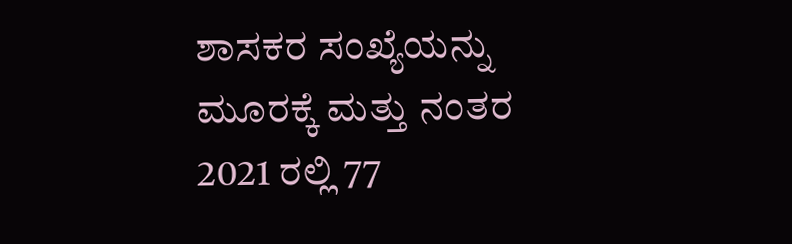ಶಾಸಕರ ಸಂಖ್ಯೆಯನ್ನು ಮೂರಕ್ಕೆ ಮತ್ತು ನಂತರ 2021 ರಲ್ಲಿ 77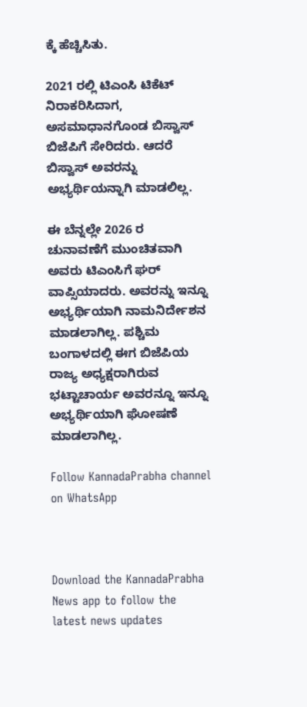ಕ್ಕೆ ಹೆಚ್ಚಿಸಿತು.

2021 ರಲ್ಲಿ ಟಿಎಂಸಿ ಟಿಕೆಟ್ ನಿರಾಕರಿಸಿದಾಗ, ಅಸಮಾಧಾನಗೊಂಡ ಬಿಸ್ವಾಸ್ ಬಿಜೆಪಿಗೆ ಸೇರಿದರು. ಆದರೆ ಬಿಸ್ವಾಸ್ ಅವರನ್ನು ಅಭ್ಯರ್ಥಿಯನ್ನಾಗಿ ಮಾಡಲಿಲ್ಲ.

ಈ ಬೆನ್ನಲ್ಲೇ 2026 ರ ಚುನಾವಣೆಗೆ ಮುಂಚಿತವಾಗಿ ಅವರು ಟಿಎಂಸಿಗೆ ಘರ್ ವಾಪ್ಸಿಯಾದರು. ಅವರನ್ನು ಇನ್ನೂ ಅಭ್ಯರ್ಥಿಯಾಗಿ ನಾಮನಿರ್ದೇಶನ ಮಾಡಲಾಗಿಲ್ಲ. ಪಶ್ಚಿಮ ಬಂಗಾಳದಲ್ಲಿ ಈಗ ಬಿಜೆಪಿಯ ರಾಜ್ಯ ಅಧ್ಯಕ್ಷರಾಗಿರುವ ಭಟ್ಟಾಚಾರ್ಯ ಅವರನ್ನೂ ಇನ್ನೂ ಅಭ್ಯರ್ಥಿಯಾಗಿ ಘೋಷಣೆ ಮಾಡಲಾಗಿಲ್ಲ.

Follow KannadaPrabha channel on WhatsApp



Download the KannadaPrabha News app to follow the latest news updates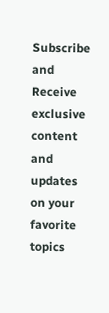Subscribe and Receive exclusive content and updates on your favorite topics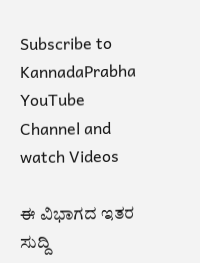Subscribe to KannadaPrabha YouTube Channel and watch Videos

ಈ ವಿಭಾಗದ ಇತರ ಸುದ್ದಿ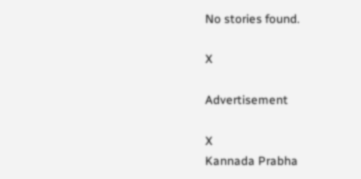No stories found.

X

Advertisement

X
Kannada Prabha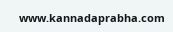www.kannadaprabha.com